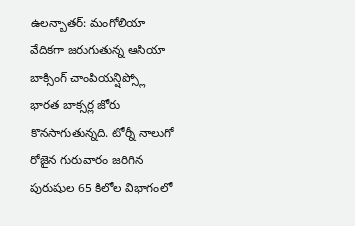ఉలన్బాతర్: మంగోలియా వేదికగా జరుగుతున్న ఆసియా బాక్సింగ్ చాంపియన్షిప్స్లో భారత బాక్సర్ల జోరు కొనసాగుతున్నది. టోర్నీ నాలుగో రోజైన గురువారం జరిగిన పురుషుల 65 కిలోల విభాగంలో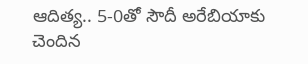ఆదిత్య.. 5-0తో సౌదీ అరేబియాకు చెందిన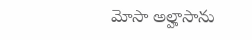మోసా అల్హాసాను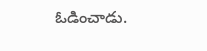ఓడించాడు.